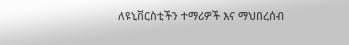ለዩኒቨርስቲችን ተማሪዎች እና ማህበረሰብ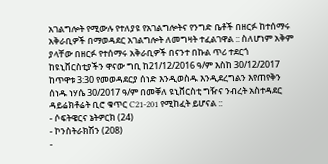አገልግሎት የሚውሉ የተለያዩ የአገልግሎትና የንግድ ቤቶች በዘርፉ ከተሰማሩ አቅራቢዎች በማወዳደር አገልግሎት ለመግዛት ተፈልገዋል :: ስለሆነም አቅም ያላቸው በዘርፉ የተሰማሩ አቅራቢዎች በናንተ በኩል ጥሪ ተደርጎ ከዩኒቨርስቲያችን ዋናው ግቢ ከ21/12/2016 ዓ/ም እስከ 30/12/2017 ከጥዋቱ 3:30 የመወዳደርያ ሰነድ እንዲወስዱ እንዲደረግልን እየጠየቅን ሰነዱ ነሃሴ 30/2017 ዓ/ም በመቐለ ዩኒቨርስቲ ግዥና ንብረት አስተዳደር ዳይሬክቶሬት ቢሮ ቁጥር C21-201 የሚከፈት ይሆናል ::
- ሶፍትዌርና ኔትዎርክ (24)
- ኮንስትራክሽን (208)
-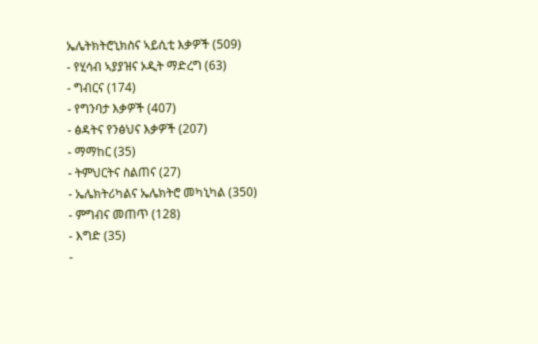ኤሌትክትሮኒክስና ኣይሲቲ እቃዎች (509)
- የሂሳብ ኣያያዝና ኦዲት ማድረግ (63)
- ግብርና (174)
- የግንባታ እቃዎች (407)
- ፅዳትና የንፅህና እቃዎች (207)
- ማማከር (35)
- ትምህርትና ስልጠና (27)
- ኤሌክትሪካልና ኤሌክትሮ መካኒካል (350)
- ምግብና መጠጥ (128)
- እግድ (35)
-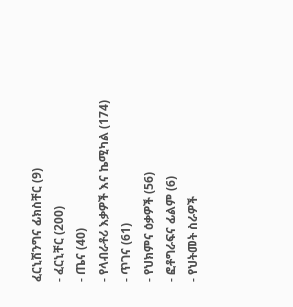ፈርኒሽንግና ፊክስቸር (9)
- ፈርኒቸር (200)
- ጤና (40)
- የላብራቶሪ እቃዎች እና ኬሚካል (174)
- ጥገና (61)
- የህክምና ዕቃዎች (56)
- ፎቶግራፍና ፊልም (6)
- የህትመት ስራዎች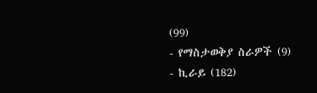(99)
- የማስታወቅያ ስራዎች (9)
- ኪራይ (182)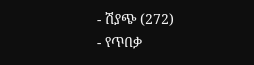- ሽያጭ (272)
- የጥበቃ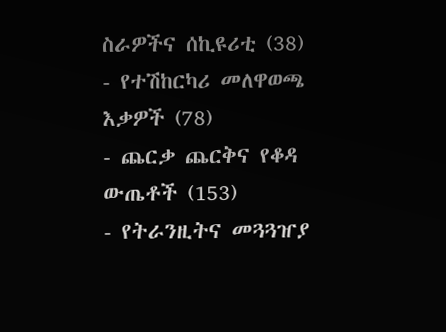ስራዎችና ሰኪዩሪቲ (38)
- የተሽከርካሪ መለዋወጫ እቃዎች (78)
- ጨርቃ ጨርቅና የቆዳ ውጤቶች (153)
- የትራንዚትና መጓጓዠያ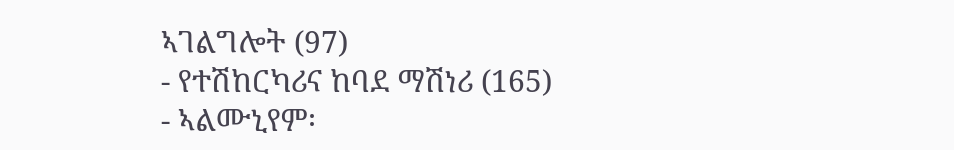ኣገልግሎት (97)
- የተሽከርካሪና ከባደ ማሽነሪ (165)
- ኣልሙኒየም፡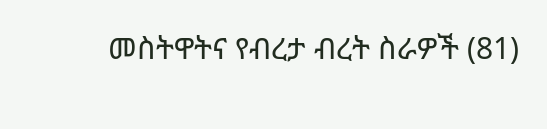መስትዋትና የብረታ ብረት ስራዎች (81)